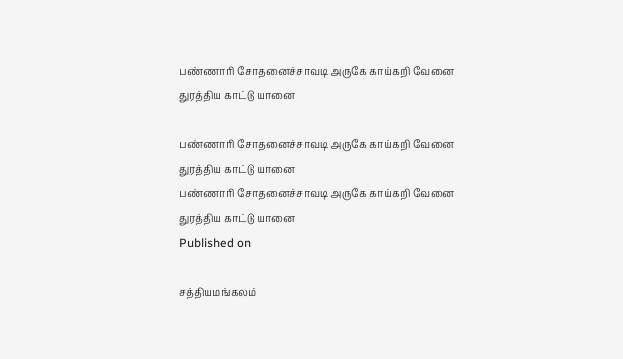பண்ணாரி சோதனைச்சாவடி அருகே காய்கறி வேனை துரத்திய காட்டு யானை

பண்ணாரி சோதனைச்சாவடி அருகே காய்கறி வேனை துரத்திய காட்டு யானை
பண்ணாரி சோதனைச்சாவடி அருகே காய்கறி வேனை துரத்திய காட்டு யானை
Published on

சத்தியமங்கலம்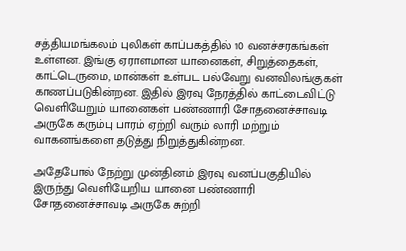சத்தியமங்கலம் புலிகள் காப்பகத்தில் 10 வனச்சரகங்கள் உள்ளன. இங்கு ஏராளமான யானைகள், சிறுத்தைகள், காட்டெருமை, மான்கள் உள்பட பல்வேறு வனவிலங்குகள் காணப்படுகின்றன. இதில் இரவு நேரத்தில் காட்டைவிட்டு வெளியேறும் யானைகள் பண்ணாரி சோதனைச்சாவடி அருகே கரும்பு பாரம் ஏற்றி வரும் லாரி மற்றும் வாகனங்களை தடுத்து நிறுத்துகின்றன.

அதேபோல் நேற்று முன்தினம் இரவு வனப்பகுதியில் இருந்து வெளியேறிய யானை பண்ணாரி சோதனைச்சாவடி அருகே சுற்றி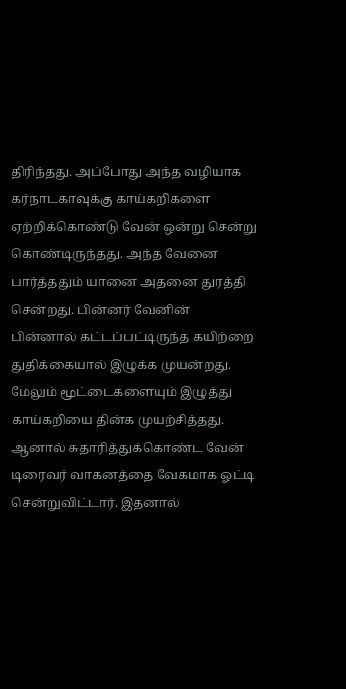திரிந்தது. அப்போது அந்த வழியாக கர்நாடகாவுக்கு காய்கறிகளை ஏற்றிக்கொண்டு வேன் ஒன்று சென்று கொண்டிருந்தது. அந்த வேனை பார்த்ததும் யானை அதனை துரத்தி சென்றது. பின்னர் வேனின் பின்னால் கட்டப்பட்டிருந்த கயிற்றை துதிக்கையால் இழுக்க முயன்றது. மேலும் மூட்டைகளையும் இழுத்து காய்கறியை தின்க முயற்சித்தது. ஆனால் சுதாரித்துக்கொண்ட வேன் டிரைவர் வாகனத்தை வேகமாக ஓட்டி சென்றுவிட்டார். இதனால்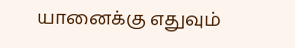யானைக்கு எதுவும்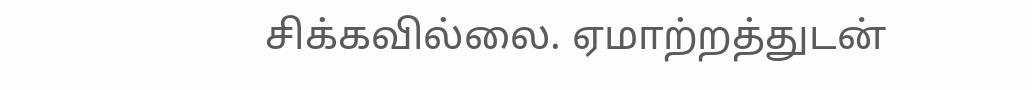சிக்கவில்லை. ஏமாற்றத்துடன்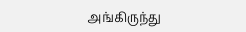அங்கிருந்து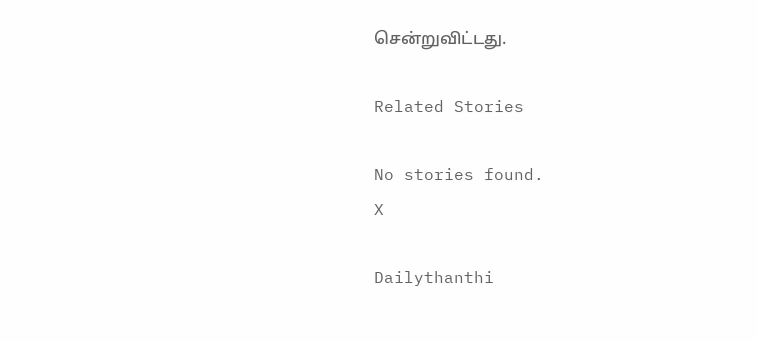சென்றுவிட்டது.

Related Stories

No stories found.
X

Dailythanthi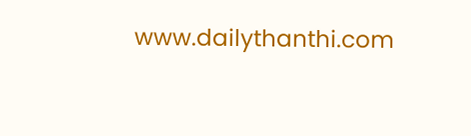www.dailythanthi.com